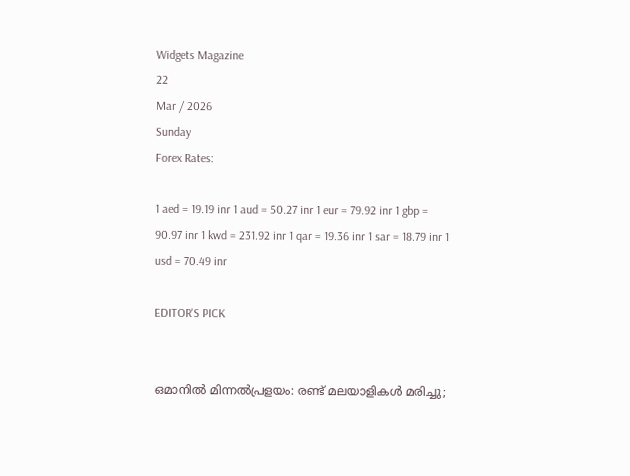Widgets Magazine
22
Mar / 2026
Sunday
Forex Rates:

1 aed = 19.19 inr 1 aud = 50.27 inr 1 eur = 79.92 inr 1 gbp = 90.97 inr 1 kwd = 231.92 inr 1 qar = 19.36 inr 1 sar = 18.79 inr 1 usd = 70.49 inr

EDITOR'S PICK


ഒമാനിൽ മിന്നൽപ്രളയം: രണ്ട് മലയാളികൾ മരിച്ചു;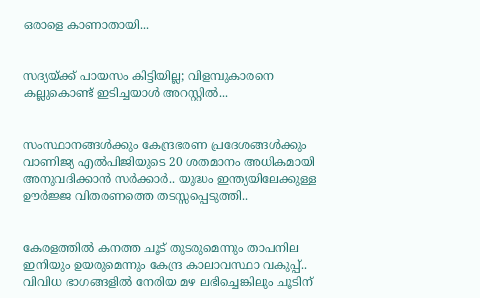ഒരാളെ കാണാതായി...


സദ്യയ്ക്ക് പായസം കിട്ടിയില്ല; വിളമ്പുകാരനെ കല്ലുകൊണ്ട് ഇടിച്ചയാൾ അറസ്റ്റിൽ...


സംസ്ഥാനങ്ങൾക്കും കേന്ദ്രഭരണ പ്രദേശങ്ങൾക്കും വാണിജ്യ എൽ‌പി‌ജിയുടെ 20 ശതമാനം അധികമായി അനുവദിക്കാൻ സർക്കാർ.. യുദ്ധം ഇന്ത്യയിലേക്കുള്ള ഊർജ്ജ വിതരണത്തെ തടസ്സപ്പെടുത്തി..


കേരളത്തിൽ കനത്ത ചൂട് തുടരുമെന്നും താപനില ഇനിയും ഉയരുമെന്നും കേന്ദ്ര കാലാവസ്ഥാ വകുപ്പ്.. വിവിധ ഭാഗങ്ങളിൽ നേരിയ മഴ ലഭിച്ചെങ്കിലും ചൂടിന്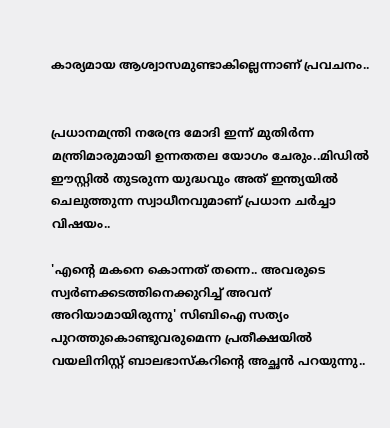കാര്യമായ ആശ്വാസമുണ്ടാകില്ലെന്നാണ് പ്രവചനം..


പ്രധാനമന്ത്രി നരേന്ദ്ര മോദി ഇന്ന് മുതിർന്ന മന്ത്രിമാരുമായി ഉന്നതതല യോഗം ചേരും..മിഡിൽ ഈസ്റ്റിൽ തുടരുന്ന യുദ്ധവും അത് ഇന്ത്യയിൽ ചെലുത്തുന്ന സ്വാധീനവുമാണ് പ്രധാന ചർച്ചാ വിഷയം..

'എന്റെ മകനെ കൊന്നത് തന്നെ.. അവരുടെ സ്വർണക്കടത്തിനെക്കുറിച്ച് അവന് അറിയാമായിരുന്നു' സിബിഐ സത്യം പുറത്തുകൊണ്ടുവരുമെന്ന പ്രതീക്ഷയിൽ വയലിനിസ്റ്റ് ബാലഭാസ്കറിന്റെ അച്ഛൻ പറയുന്നു..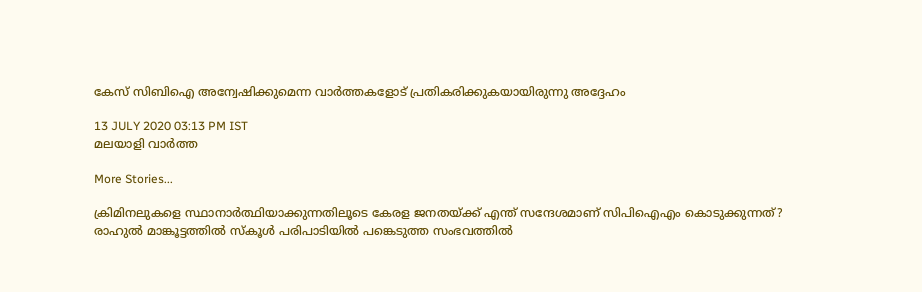കേസ് സിബിഐ അന്വേഷിക്കുമെന്ന വാർത്തകളോട് പ്രതികരിക്കുകയായിരുന്നു അദ്ദേഹം

13 JULY 2020 03:13 PM IST
മലയാളി വാര്‍ത്ത

More Stories...

ക്രിമിനലുകളെ സ്ഥാനാർത്ഥിയാക്കുന്നതിലൂടെ കേരള ജനതയ്‌ക്ക്‌ എന്ത് സന്ദേശമാണ് സിപിഐഎം കൊടുക്കുന്നത്? രാഹുൽ മാങ്കൂട്ടത്തിൽ സ്കൂൾ പരിപാടിയിൽ പങ്കെടുത്ത സംഭവത്തിൽ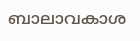ബാലാവകാശ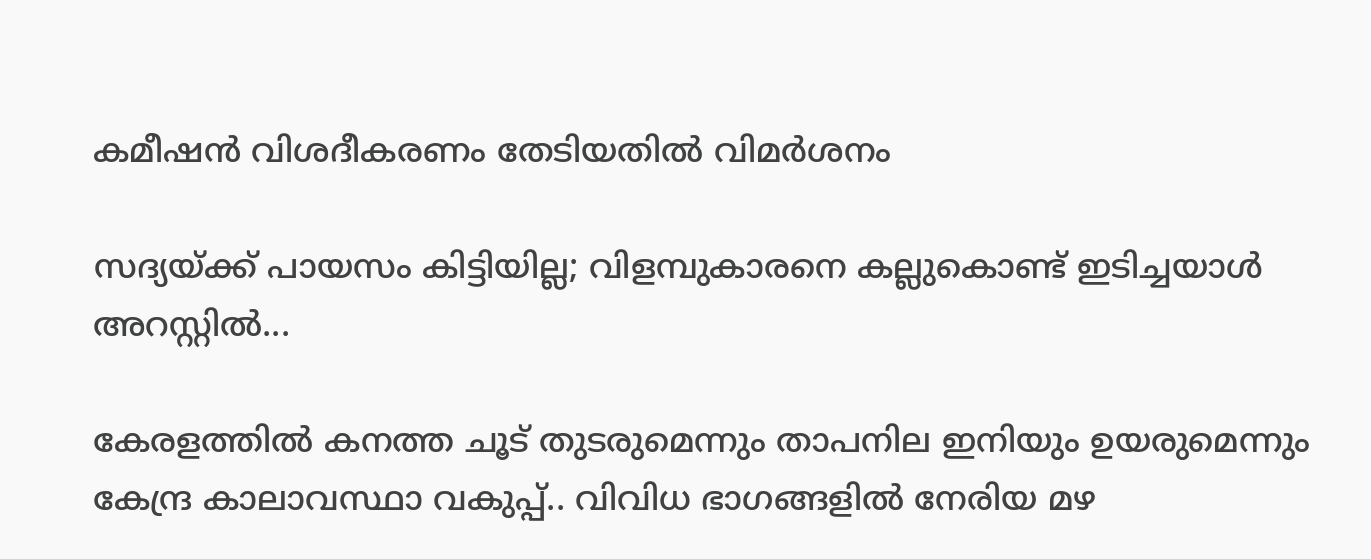കമീഷൻ വിശദീകരണം തേടിയതിൽ വിമർശനം

സദ്യയ്ക്ക് പായസം കിട്ടിയില്ല; വിളമ്പുകാരനെ കല്ലുകൊണ്ട് ഇടിച്ചയാൾ അറസ്റ്റിൽ...

കേരളത്തിൽ കനത്ത ചൂട് തുടരുമെന്നും താപനില ഇനിയും ഉയരുമെന്നും കേന്ദ്ര കാലാവസ്ഥാ വകുപ്പ്.. വിവിധ ഭാഗങ്ങളിൽ നേരിയ മഴ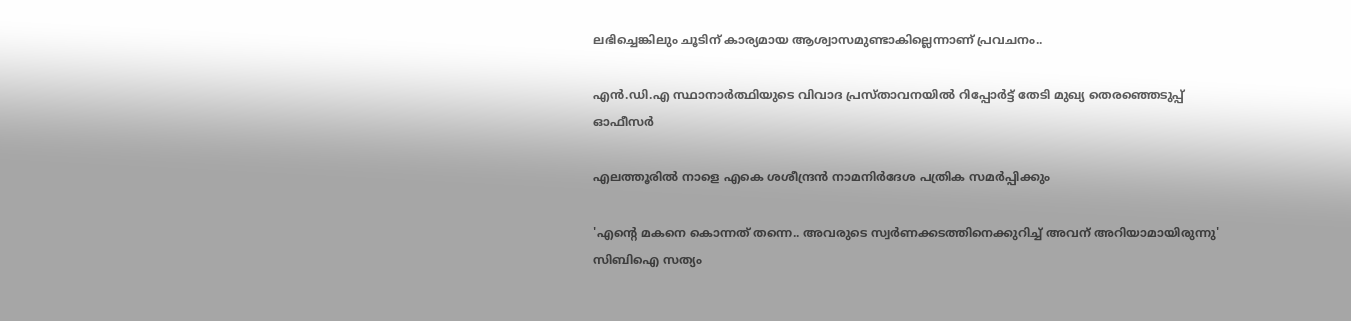ലഭിച്ചെങ്കിലും ചൂടിന് കാര്യമായ ആശ്വാസമുണ്ടാകില്ലെന്നാണ് പ്രവചനം..

എന്‍.ഡി.എ സ്ഥാനാര്‍ത്ഥിയുടെ വിവാദ പ്രസ്താവനയില്‍ റിപ്പോര്‍ട്ട് തേടി മുഖ്യ തെരഞ്ഞെടുപ്പ് ഓഫീസര്‍

എലത്തൂരില്‍ നാളെ എകെ ശശീന്ദ്രന്‍ നാമനിര്‍ദേശ പത്രിക സമര്‍പ്പിക്കും

'എന്റെ മകനെ കൊന്നത് തന്നെ.. അവരുടെ സ്വർണക്കടത്തിനെക്കുറിച്ച് അവന് അറിയാമായിരുന്നു' സിബിഐ സത്യം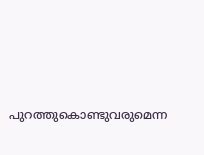പുറത്തുകൊണ്ടുവരുമെന്ന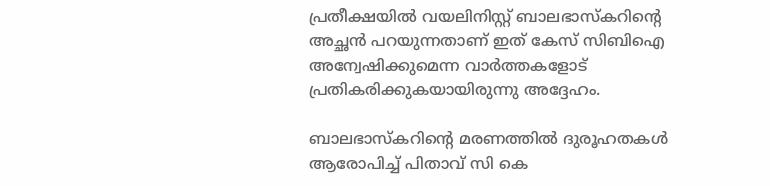പ്രതീക്ഷയിൽ വയലിനിസ്റ്റ് ബാലഭാസ്കറിന്റെ അച്ഛൻ പറയുന്നതാണ് ഇത് കേസ് സിബിഐ അന്വേഷിക്കുമെന്ന വാർത്തകളോട് പ്രതികരിക്കുകയായിരുന്നു അദ്ദേഹം.

ബാലഭാസ്‌കറിന്റെ മരണത്തില്‍ ദുരൂഹതകള്‍ ആരോപിച്ച് പിതാവ് സി കെ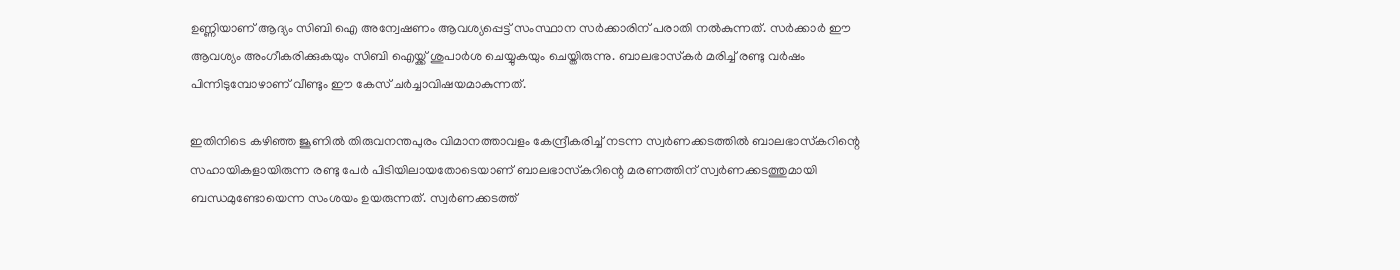ഉണ്ണിയാണ് ആദ്യം സിബി ഐ അന്വേഷണം ആവശ്യപ്പെട്ട് സംസ്ഥാന സര്‍ക്കാരിന് പരാതി നല്‍കുന്നത്. സര്‍ക്കാര്‍ ഈ ആവശ്യം അംഗീകരിക്കുകയും സിബി ഐയ്ക്ക് ശുപാര്‍ശ ചെയ്യുകയും ചെയ്തിരുന്നു. ബാലഭാസ്‌കര്‍ മരിച്ച് രണ്ടു വര്‍ഷം പിന്നിടുമ്പോഴാണ് വീണ്ടും ഈ കേസ് ചര്‍ച്ചാവിഷയമാകുന്നത്.

ഇതിനിടെ കഴിഞ്ഞ ജൂണില്‍ തിരുവനന്തപുരം വിമാനത്താവളം കേന്ദ്രീകരിച്ച് നടന്ന സ്വര്‍ണക്കടത്തില്‍ ബാലഭാസ്‌കറിന്റെ സഹായികളായിരുന്ന രണ്ടു പേര്‍ പിടിയിലായതോടെയാണ് ബാലഭാസ്‌കറിന്റെ മരണത്തിന് സ്വര്‍ണക്കടത്തുമായി ബന്ധമുണ്ടോയെന്ന സംശയം ഉയരുന്നത്. സ്വര്‍ണക്കടത്ത്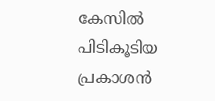കേസില്‍ പിടികൂടിയ പ്രകാശന്‍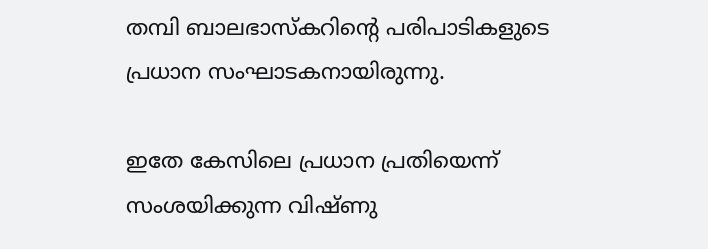തമ്പി ബാലഭാസ്‌കറിന്റെ പരിപാടികളുടെ പ്രധാന സംഘാടകനായിരുന്നു.

ഇതേ കേസിലെ പ്രധാന പ്രതിയെന്ന് സംശയിക്കുന്ന വിഷ്ണു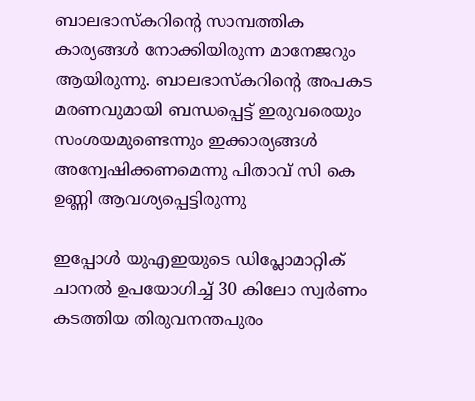ബാലഭാസ്‌കറിന്റെ സാമ്പത്തിക കാര്യങ്ങള്‍ നോക്കിയിരുന്ന മാനേജറും ആയിരുന്നു. ബാലഭാസ്‌കറിന്റെ അപകട മരണവുമായി ബന്ധപ്പെട്ട് ഇരുവരെയും സംശയമുണ്ടെന്നും ഇക്കാര്യങ്ങള്‍ അന്വേഷിക്കണമെന്നു പിതാവ് സി കെ ഉണ്ണി ആവശ്യപ്പെട്ടിരുന്നു

ഇപ്പോൾ യുഎഇയുടെ ഡിപ്ലോമാറ്റിക് ചാനല്‍ ഉപയോഗിച്ച് 30 കിലോ സ്വര്‍ണം കടത്തിയ തിരുവനന്തപുരം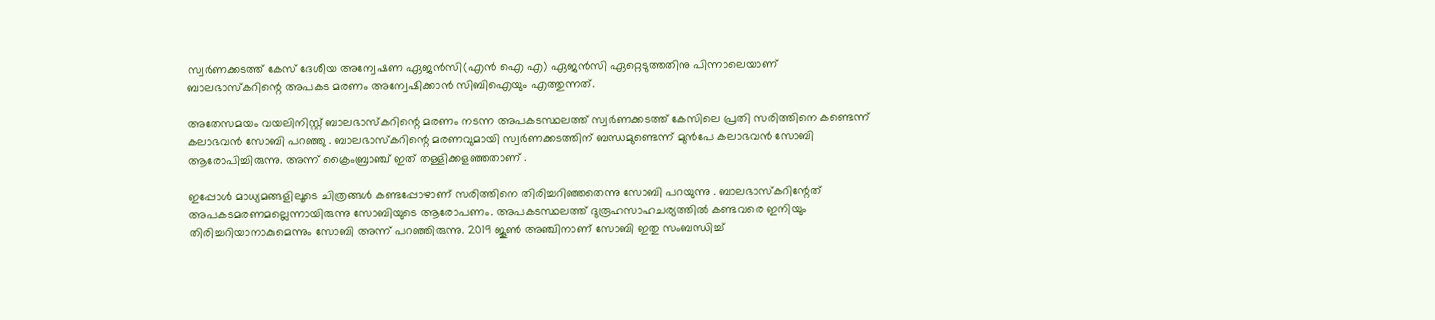സ്വര്‍ണക്കടത്ത് കേസ് ദേശീയ അന്വേഷണ ഏജന്‍സി(എന്‍ ഐ എ) ഏജന്‍സി ഏറ്റെടുത്തതിനു പിന്നാലെയാണ് ബാലഭാസ്‌കറിന്റെ അപകട മരണം അന്വേഷിക്കാന്‍ സിബിഐയും എത്തുന്നത്.

അതേസമയം വയലിനിസ്റ്റ് ബാലഭാസ്‌കറിന്റെ മരണം നടന്ന അപകടസ്ഥലത്ത് സ്വര്‍ണക്കടത്ത് കേസിലെ പ്രതി സരിത്തിനെ കണ്ടെന്ന് കലാഭവന്‍ സോബി പറഞ്ഞു . ബാലഭാസ്‌കറിന്റെ മരണവുമായി സ്വര്‍ണക്കടത്തിന് ബന്ധമുണ്ടെന്ന് മുന്‍പേ കലാഭവന്‍ സോബി ആരോപിച്ചിരുന്നു. അന്ന് ക്രൈംബ്രാഞ്ച് ഇത് തള്ളിക്കളഞ്ഞതാണ് .

ഇപ്പോള്‍ മാധ്യമങ്ങളിലൂടെ ചിത്രങ്ങള്‍ കണ്ടപ്പോഴാണ് സരിത്തിനെ തിരിച്ചറിഞ്ഞതെന്നു സോബി പറയുന്നു . ബാലഭാസ്‌കറിന്റേത് അപകടമരണമല്ലെന്നായിരുന്നു സോബിയുടെ ആരോപണം. അപകടസ്ഥലത്ത് ദുരൂഹസാഹചര്യത്തില്‍ കണ്ടവരെ ഇനിയും തിരിച്ചറിയാനാകുമെന്നും സോബി അന്ന് പറഞ്ഞിരുന്നു. 2019 ജൂണ്‍ അഞ്ചിനാണ് സോബി ഇതു സംബന്ധിച്ച്‌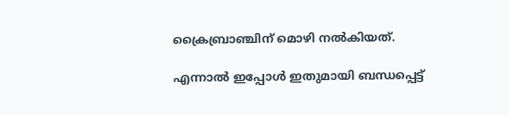ക്രൈബ്രാഞ്ചിന് മൊഴി നല്‍കിയത്.

എന്നാൽ ഇപ്പോൾ ഇതുമായി ബന്ധപ്പെട്ട്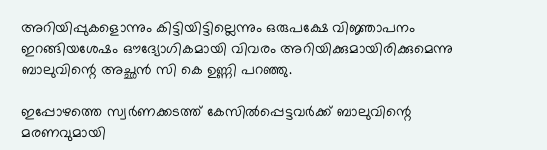അറിയിപ്പുകളൊന്നും കിട്ടിയിട്ടില്ലെന്നും ഒരുപക്ഷേ വിജ്ഞാപനം ഇറങ്ങിയശേഷം ഔദ്യോഗികമായി വിവരം അറിയിക്കുമായിരിക്കുമെന്നു ബാലുവിന്റെ അച്ഛൻ സി കെ ഉണ്ണി പറഞ്ഞു.

ഇപ്പോഴത്തെ സ്വര്‍ണക്കടത്ത് കേസില്‍പ്പെട്ടവര്‍ക്ക് ബാലുവിന്റെ മരണവുമായി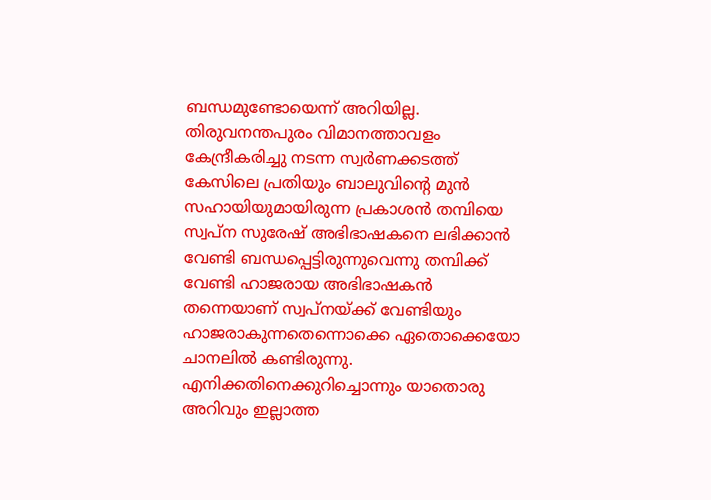ബന്ധമുണ്ടോയെന്ന് അറിയില്ല. തിരുവനന്തപുരം വിമാനത്താവളം കേന്ദ്രീകരിച്ചു നടന്ന സ്വര്‍ണക്കടത്ത് കേസിലെ പ്രതിയും ബാലുവിന്റെ മുന്‍ സഹായിയുമായിരുന്ന പ്രകാശന്‍ തമ്പിയെ സ്വപ്ന സുരേഷ് അഭിഭാഷകനെ ലഭിക്കാന്‍ വേണ്ടി ബന്ധപ്പെട്ടിരുന്നുവെന്നു തമ്പിക്ക് വേണ്ടി ഹാജരായ അഭിഭാഷകന്‍ തന്നെയാണ് സ്വപ്നയ്ക്ക് വേണ്ടിയും ഹാജരാകുന്നതെന്നൊക്കെ ഏതൊക്കെയോ ചാനലില്‍ കണ്ടിരുന്നു. എനിക്കതിനെക്കുറിച്ചൊന്നും യാതൊരു അറിവും ഇല്ലാത്ത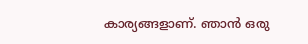കാര്യങ്ങളാണ്. ഞാന്‍ ഒരു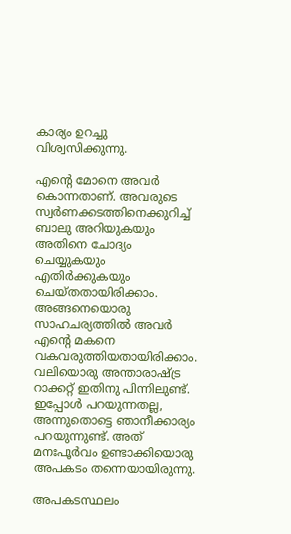കാര്യം ഉറച്ചു വിശ്വസിക്കുന്നു.

എന്റെ മോനെ അവര്‍ കൊന്നതാണ്. അവരുടെ സ്വര്‍ണക്കടത്തിനെക്കുറിച്ച് ബാലു അറിയുകയും അതിനെ ചോദ്യം ചെയ്യുകയും എതിര്‍ക്കുകയും ചെയ്തതായിരിക്കാം. അങ്ങനെയൊരു സാഹചര്യത്തില്‍ അവര്‍ എന്റെ മകനെ വകവരുത്തിയതായിരിക്കാം. വലിയൊരു അന്താരാഷ്ട്ര റാക്കറ്റ് ഇതിനു പിന്നിലുണ്ട്. ഇപ്പോള്‍ പറയുന്നതല്ല, അന്നുതൊട്ടെ ഞാനീക്കാര്യം പറയുന്നുണ്ട്. അത് മനഃപൂര്‍വം ഉണ്ടാക്കിയൊരു അപകടം തന്നെയായിരുന്നു.

അപകടസ്ഥലം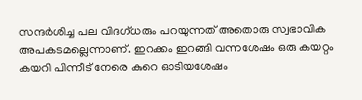സന്ദര്‍ശിച്ച പല വിദഗ്ധരും പറയുന്നത് അതൊരു സ്വഭാവിക അപകടമല്ലെന്നാണ്. ഇറക്കം ഇറങ്ങി വന്നശേഷം ഒരു കയറ്റം കയറി പിന്നീട് നേരെ കുറെ ഓടിയശേഷം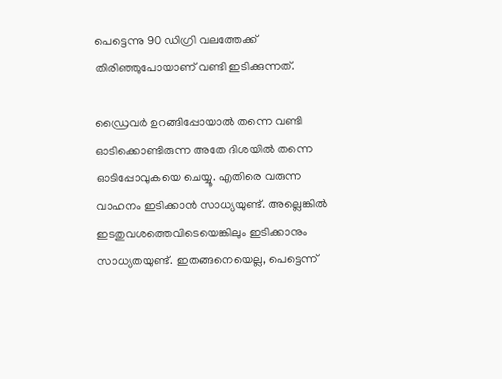പെട്ടെന്നു 90 ഡിഗ്രി വലത്തേക്ക് തിരിഞ്ഞുപോയാണ് വണ്ടി ഇടിക്കുന്നത്.

ഡ്രൈവര്‍ ഉറങ്ങിപ്പോയാല്‍ തന്നെ വണ്ടി ഓടിക്കൊണ്ടിരുന്ന അതേ ദിശയില്‍ തന്നെ ഓടിപ്പോവുകയെ ചെയ്യൂ. എതിരെ വരുന്ന വാഹനം ഇടിക്കാന്‍ സാധ്യയുണ്ട്. അല്ലെങ്കില്‍ ഇടതുവശത്തെവിടെയെങ്കിലും ഇടിക്കാനും സാധ്യതയുണ്ട്. ഇതങ്ങനെയെല്ല, പെട്ടെന്ന്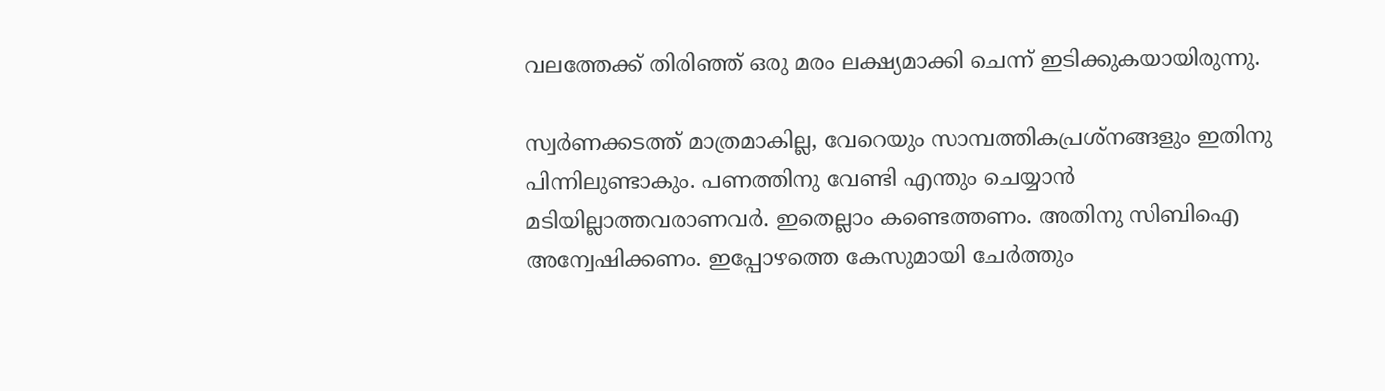വലത്തേക്ക് തിരിഞ്ഞ് ഒരു മരം ലക്ഷ്യമാക്കി ചെന്ന് ഇടിക്കുകയായിരുന്നു.

സ്വര്‍ണക്കടത്ത് മാത്രമാകില്ല, വേറെയും സാമ്പത്തികപ്രശ്നങ്ങളും ഇതിനു പിന്നിലുണ്ടാകും. പണത്തിനു വേണ്ടി എന്തും ചെയ്യാന്‍ മടിയില്ലാത്തവരാണവര്‍. ഇതെല്ലാം കണ്ടെത്തണം. അതിനു സിബിഐ അന്വേഷിക്കണം. ഇപ്പോഴത്തെ കേസുമായി ചേര്‍ത്തും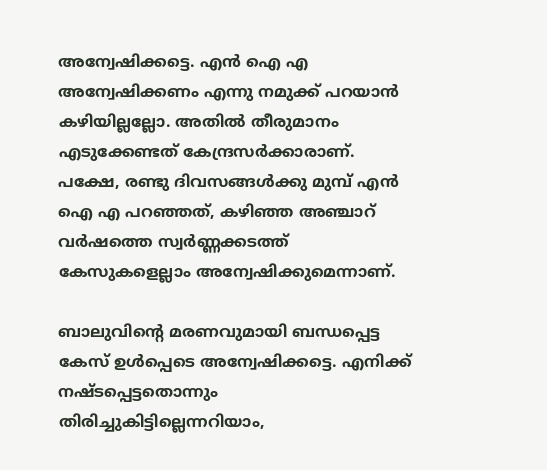അന്വേഷിക്കട്ടെ. എന്‍ ഐ എ അന്വേഷിക്കണം എന്നു നമുക്ക് പറയാന്‍ കഴിയില്ലല്ലോ. അതില്‍ തീരുമാനം എടുക്കേണ്ടത് കേന്ദ്രസര്‍ക്കാരാണ്. പക്ഷേ, രണ്ടു ദിവസങ്ങള്‍ക്കു മുമ്പ് എന്‍ ഐ എ പറഞ്ഞത്, കഴിഞ്ഞ അഞ്ചാറ് വര്‍ഷത്തെ സ്വര്‍ണ്ണക്കടത്ത് കേസുകളെല്ലാം അന്വേഷിക്കുമെന്നാണ്.

ബാലുവിന്റെ മരണവുമായി ബന്ധപ്പെട്ട കേസ് ഉള്‍പ്പെടെ അന്വേഷിക്കട്ടെ. എനിക്ക് നഷ്ടപ്പെട്ടതൊന്നും തിരിച്ചുകിട്ടില്ലെന്നറിയാം,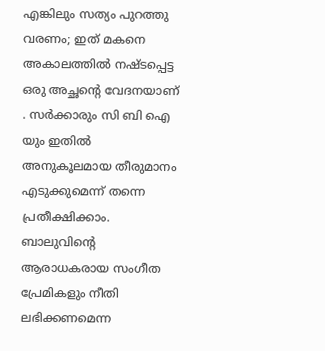എങ്കിലും സത്യം പുറത്തു വരണം; ഇത് മകനെ അകാലത്തിൽ നഷ്ടപ്പെട്ട ഒരു അച്ഛന്റെ വേദനയാണ് . സർക്കാരും സി ബി ഐ യും ഇതിൽ അനുകൂലമായ തീരുമാനം എടുക്കുമെന്ന് തന്നെ പ്രതീക്ഷിക്കാം. ബാലുവിന്റെ ആരാധകരായ സംഗീത പ്രേമികളും നീതി ലഭിക്കണമെന്ന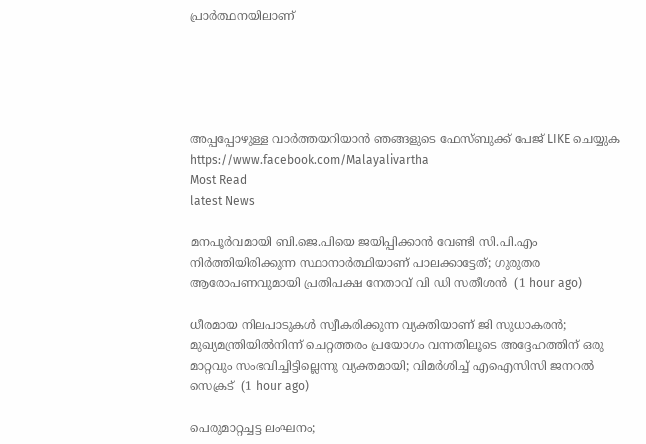പ്രാർത്ഥനയിലാണ്





അപ്പപ്പോഴുള്ള വാര്‍ത്തയറിയാന്‍ ഞങ്ങളുടെ ഫേസ്‌ബുക്ക്‌ പേജ് LIKE ചെയ്യുക
https://www.facebook.com/Malayalivartha
Most Read
latest News

മനപൂര്‍വമായി ബി.ജെ.പിയെ ജയിപ്പിക്കാന്‍ വേണ്ടി സി.പി.എം നിര്‍ത്തിയിരിക്കുന്ന സ്ഥാനാര്‍ത്ഥിയാണ് പാലക്കാട്ടേത്; ഗുരുതര ആരോപണവുമായി പ്രതിപക്ഷ നേതാവ് വി ഡി സതീശൻ  (1 hour ago)

ധീരമായ നിലപാടുകൾ സ്വീകരിക്കുന്ന വ്യക്തിയാണ് ജി സുധാകരൻ; മുഖ്യമന്ത്രിയില്‍നിന്ന് ചെറ്റത്തരം പ്രയോഗം വന്നതിലൂടെ അദ്ദേഹത്തിന് ഒരു മാറ്റവും സംഭവിച്ചിട്ടില്ലെന്നു വ്യക്തമായി; വിമർശിച്ച് എഐസിസി ജനറൽ സെക്രട്  (1 hour ago)

പെരുമാറ്റച്ചട്ട ലംഘനം;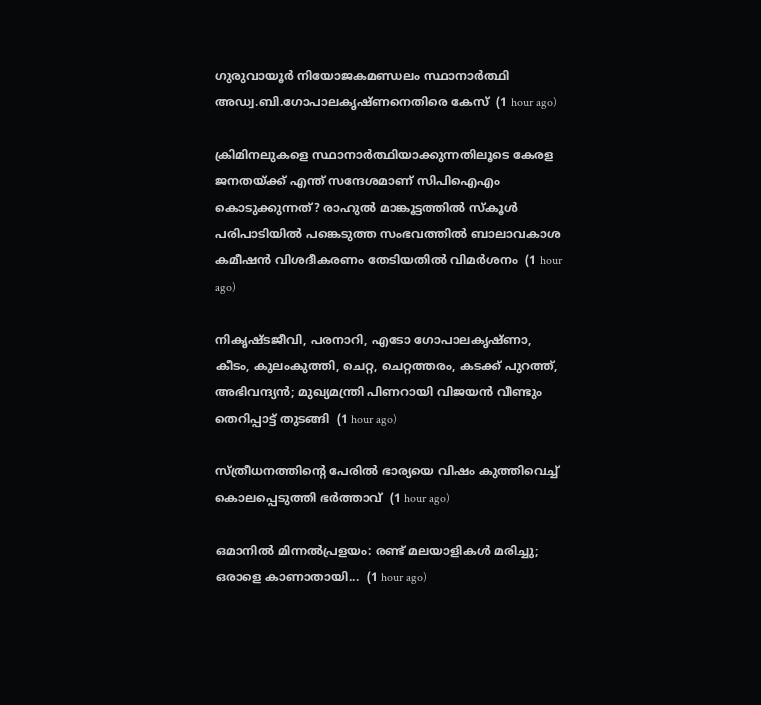ഗുരുവായൂർ നിയോജകമണ്ഡലം സ്ഥാനാർത്ഥി അഡ്വ.ബി.ഗോപാലകൃഷ്ണനെതിരെ കേസ്  (1 hour ago)

ക്രിമിനലുകളെ സ്ഥാനാർത്ഥിയാക്കുന്നതിലൂടെ കേരള ജനതയ്‌ക്ക്‌ എന്ത് സന്ദേശമാണ് സിപിഐഎം കൊടുക്കുന്നത്? രാഹുൽ മാങ്കൂട്ടത്തിൽ സ്കൂൾ പരിപാടിയിൽ പങ്കെടുത്ത സംഭവത്തിൽ ബാലാവകാശ കമീഷൻ വിശദീകരണം തേടിയതിൽ വിമർശനം  (1 hour ago)

നികൃഷ്ടജീവി, പരനാറി, എടോ ഗോപാലകൃഷ്ണാ, കീടം, കുലംകുത്തി, ചെറ്റ, ചെറ്റത്തരം, കടക്ക് പുറത്ത്, അഭിവന്ദ്യന്‍; മുഖ്യമന്ത്രി പിണറായി വിജയന്‍ വീണ്ടും തെറിപ്പാട്ട് തുടങ്ങി  (1 hour ago)

സ്ത്രീധനത്തിന്റെ പേരില്‍ ഭാര്യയെ വിഷം കുത്തിവെച്ച് കൊലപ്പെടുത്തി ഭര്‍ത്താവ്  (1 hour ago)

ഒമാനിൽ മിന്നൽപ്രളയം: രണ്ട് മലയാളികൾ മരിച്ചു; ഒരാളെ കാണാതായി...  (1 hour ago)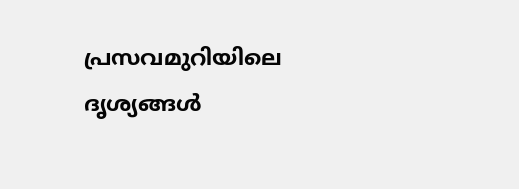പ്രസവമുറിയിലെ ദൃശ്യങ്ങള്‍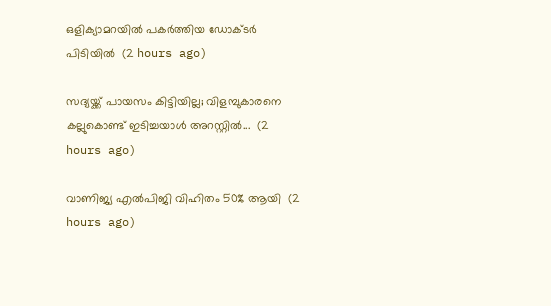ഒളിക്യാമറയില്‍ പകര്‍ത്തിയ ഡോക്ടര്‍ പിടിയില്‍  (2 hours ago)

സദ്യയ്ക്ക് പായസം കിട്ടിയില്ല; വിളമ്പുകാരനെ കല്ലുകൊണ്ട് ഇടിച്ചയാൾ അറസ്റ്റിൽ...  (2 hours ago)

വാണിജ്യ എൽ‌പി‌ജി വിഹിതം 50% ആയി  (2 hours ago)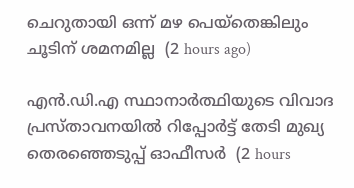ചെറുതായി ഒന്ന് മഴ പെയ്തെങ്കിലും ചൂടിന് ശമനമില്ല  (2 hours ago)

എന്‍.ഡി.എ സ്ഥാനാര്‍ത്ഥിയുടെ വിവാദ പ്രസ്താവനയില്‍ റിപ്പോര്‍ട്ട് തേടി മുഖ്യ തെരഞ്ഞെടുപ്പ് ഓഫീസര്‍  (2 hours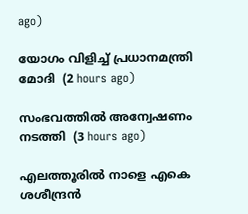ago)

യോഗം വിളിച്ച് പ്രധാനമന്ത്രി മോദി  (2 hours ago)

സംഭവത്തിൽ അന്വേഷണം നടത്തി  (3 hours ago)

എലത്തൂരില്‍ നാളെ എകെ ശശീന്ദ്രന്‍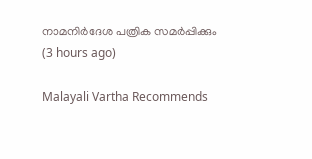നാമനിര്‍ദേശ പത്രിക സമര്‍പ്പിക്കും  (3 hours ago)

Malayali Vartha Recommends